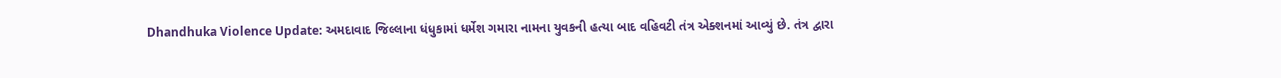Dhandhuka Violence Update: અમદાવાદ જિલ્લાના ધંધુકામાં ધર્મેશ ગમારા નામના યુવકની હત્યા બાદ વહિવટી તંત્ર એક્શનમાં આવ્યું છે. તંત્ર દ્વારા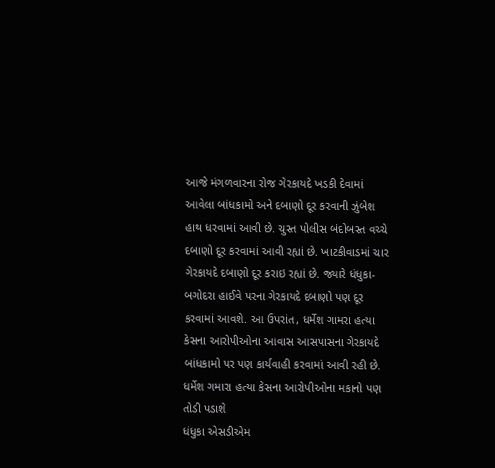આજે મંગળવારના રોજ ગેરકાયદે ખડકી દેવામાં આવેલા બાંધકામો અને દબાણો દૂર કરવાની ઝુંબેશ હાથ ધરવામાં આવી છે. ચુસ્ત પોલીસ બંદોબસ્ત વચ્ચે દબાણો દૂર કરવામાં આવી રહ્યાં છે. ખાટકીવાડમાં ચાર ગેરકાયદે દબાણો દૂર કરાઇ રહ્યાં છે. જ્યારે ધંધુકા-બગોદરા હાઈવે પરના ગેરકાયદે દબાણો પણ દૂર કરવામાં આવશે. આ ઉપરાંત, ધર્મેશ ગામરા હત્યા કેસના આરોપીઓના આવાસ આસપાસના ગેરકાયદે બાંધકામો પર પણ કાર્યવાહી કરવામાં આવી રહી છે.
ધર્મેશ ગમારા હત્યા કેસના આરોપીઓના મકાનો પણ તોડી પડાશે
ધંધુકા એસડીએમ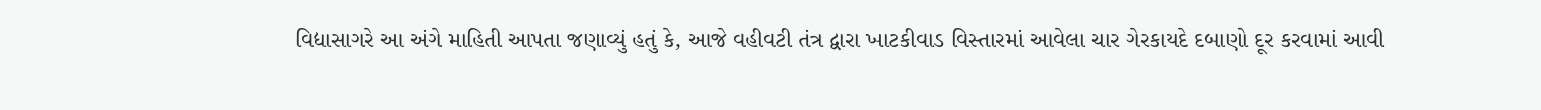વિદ્યાસાગરે આ અંગે માહિતી આપતા જણાવ્યું હતું કે, આજે વહીવટી તંત્ર દ્વારા ખાટકીવાડ વિસ્તારમાં આવેલા ચાર ગેરકાયદે દબાણો દૂર કરવામાં આવી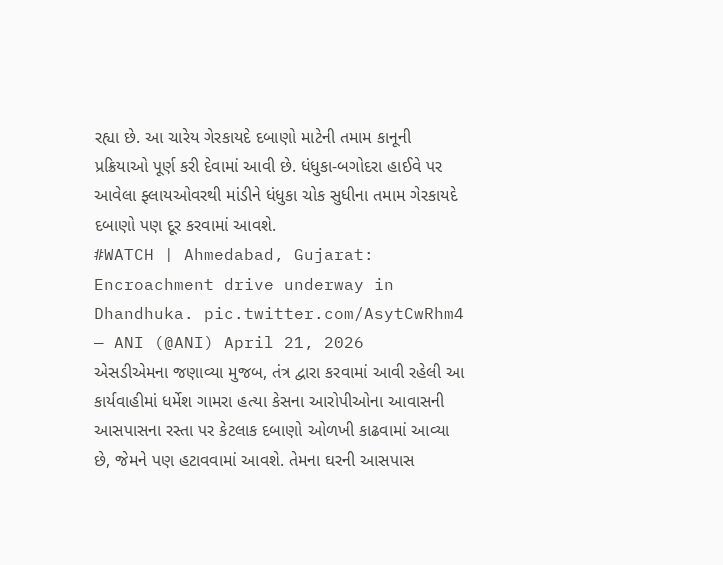રહ્યા છે. આ ચારેય ગેરકાયદે દબાણો માટેની તમામ કાનૂની પ્રક્રિયાઓ પૂર્ણ કરી દેવામાં આવી છે. ધંધુકા-બગોદરા હાઈવે પર આવેલા ફ્લાયઓવરથી માંડીને ધંધુકા ચોક સુધીના તમામ ગેરકાયદે દબાણો પણ દૂર કરવામાં આવશે.
#WATCH | Ahmedabad, Gujarat: Encroachment drive underway in Dhandhuka. pic.twitter.com/AsytCwRhm4
— ANI (@ANI) April 21, 2026
એસડીએમના જણાવ્યા મુજબ, તંત્ર દ્વારા કરવામાં આવી રહેલી આ કાર્યવાહીમાં ધર્મેશ ગામરા હત્યા કેસના આરોપીઓના આવાસની આસપાસના રસ્તા પર કેટલાક દબાણો ઓળખી કાઢવામાં આવ્યા છે, જેમને પણ હટાવવામાં આવશે. તેમના ઘરની આસપાસ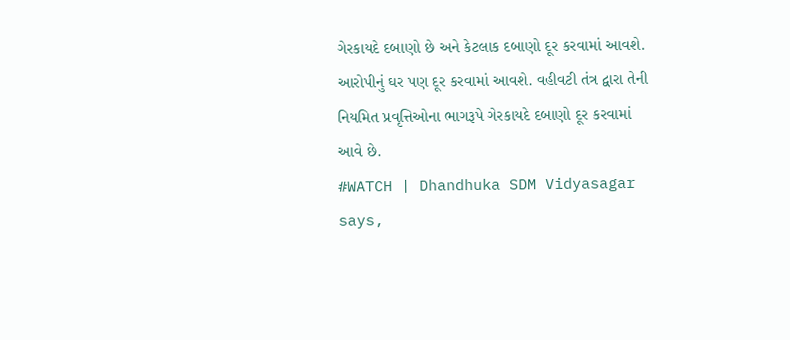ગેરકાયદે દબાણો છે અને કેટલાક દબાણો દૂર કરવામાં આવશે. આરોપીનું ઘર પણ દૂર કરવામાં આવશે. વહીવટી તંત્ર દ્વારા તેની નિયમિત પ્રવૃત્તિઓના ભાગરૂપે ગેરકાયદે દબાણો દૂર કરવામાં આવે છે.
#WATCH | Dhandhuka SDM Vidyasagar says,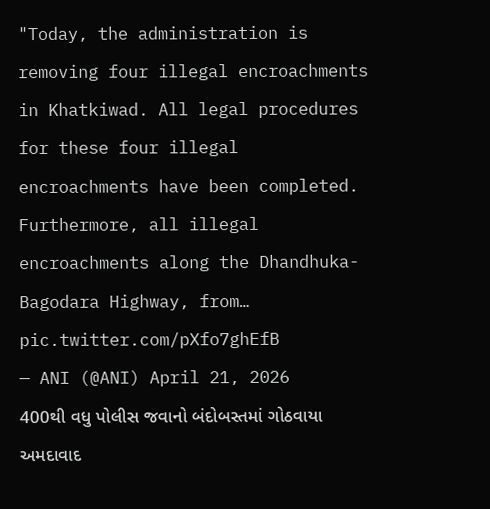"Today, the administration is removing four illegal encroachments in Khatkiwad. All legal procedures for these four illegal encroachments have been completed. Furthermore, all illegal encroachments along the Dhandhuka-Bagodara Highway, from… pic.twitter.com/pXfo7ghEfB
— ANI (@ANI) April 21, 2026
400થી વધુ પોલીસ જવાનો બંદોબસ્તમાં ગોઠવાયા
અમદાવાદ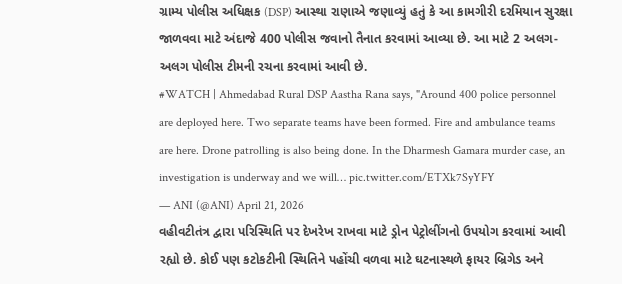ગ્રામ્ય પોલીસ અધિક્ષક (DSP) આસ્થા રાણાએ જણાવ્યું હતું કે આ કામગીરી દરમિયાન સુરક્ષા જાળવવા માટે અંદાજે 400 પોલીસ જવાનો તૈનાત કરવામાં આવ્યા છે. આ માટે 2 અલગ-અલગ પોલીસ ટીમની રચના કરવામાં આવી છે.
#WATCH | Ahmedabad Rural DSP Aastha Rana says, "Around 400 police personnel are deployed here. Two separate teams have been formed. Fire and ambulance teams are here. Drone patrolling is also being done. In the Dharmesh Gamara murder case, an investigation is underway and we will… pic.twitter.com/ETXk7SyYFY
— ANI (@ANI) April 21, 2026
વહીવટીતંત્ર દ્વારા પરિસ્થિતિ પર દેખરેખ રાખવા માટે ડ્રોન પેટ્રોલીંગનો ઉપયોગ કરવામાં આવી રહ્યો છે. કોઈ પણ કટોકટીની સ્થિતિને પહોંચી વળવા માટે ઘટનાસ્થળે ફાયર બ્રિગેડ અને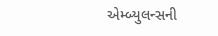એમ્બ્યુલન્સની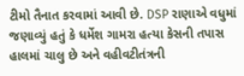ટીમો તૈનાત કરવામાં આવી છે. DSP રાણાએ વધુમાં જણાવ્યું હતું કે ધર્મેશ ગામરા હત્યા કેસની તપાસ હાલમાં ચાલુ છે અને વહીવટીતંત્રની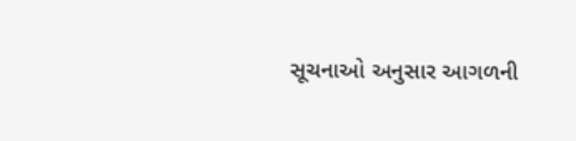સૂચનાઓ અનુસાર આગળની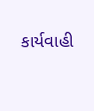કાર્યવાહી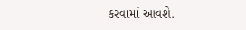કરવામાં આવશે.